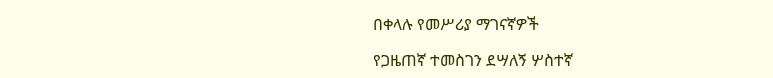በቀላሉ የመሥሪያ ማገናኛዎች

የጋዜጠኛ ተመስገን ደሣለኝ ሦስተኛ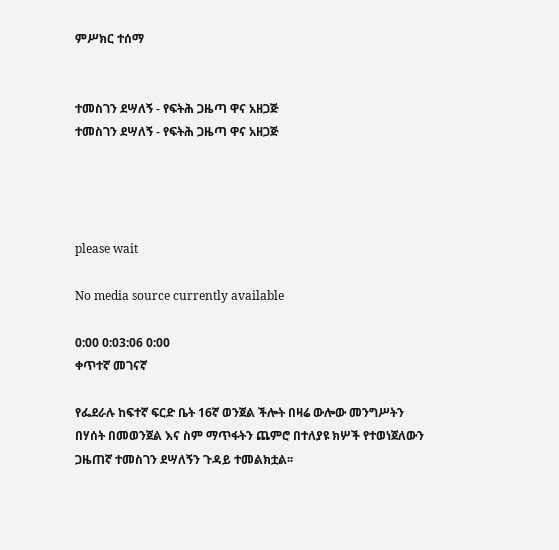ምሥክር ተሰማ


ተመስገን ደሣለኝ - የፍትሕ ጋዜጣ ዋና አዘጋጅ
ተመስገን ደሣለኝ - የፍትሕ ጋዜጣ ዋና አዘጋጅ




please wait

No media source currently available

0:00 0:03:06 0:00
ቀጥተኛ መገናኛ

የፌደራሉ ከፍተኛ ፍርድ ቤት 16ኛ ወንጀል ችሎት በዛሬ ውሎው መንግሥትን በሃሰት በመወንጀል እና ስም ማጥፋትን ጨምሮ በተለያዩ ክሦች የተወነጀለውን ጋዜጠኛ ተመስገን ደሣለኝን ጉዳይ ተመልክቷል፡፡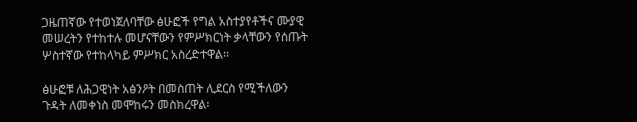ጋዜጠኛው የተወነጀለባቸው ፅሁፎች የግል አስተያየቶችና ሙያዊ መሠረትን የተከተሉ መሆናቸውን የምሥክርነት ቃላቸውን የሰጡት ሦስተኛው የተከላካይ ምሥክር አስረድተዋል፡፡

ፅሁፎቹ ለሕጋዊነት አፅንዖት በመስጠት ሊደርስ የሚችለውን ጉዳት ለመቀነስ መሞከሩን መስክረዋል፡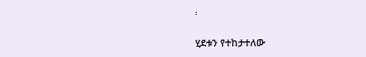፡

ሂደቱን የተከታተለው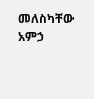መለስካቸው አምኃ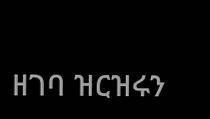ዘገባ ዝርዝሩን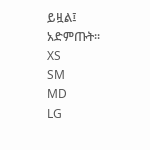ይዟል፤ አድምጡት፡፡
XS
SM
MD
LG